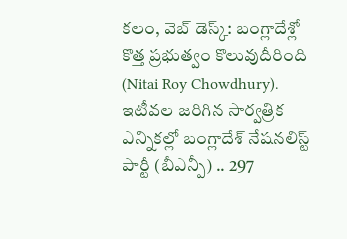కలం, వెబ్ డెస్క్: బంగ్లాదేశ్లో కొత్త ప్రభుత్వం కొలువుదీరింది (Nitai Roy Chowdhury). ఇటీవల జరిగిన సార్వత్రిక ఎన్నికల్లో బంగ్లాదేశ్ నేషనలిస్ట్ పార్టీ (బీఎన్పీ) .. 297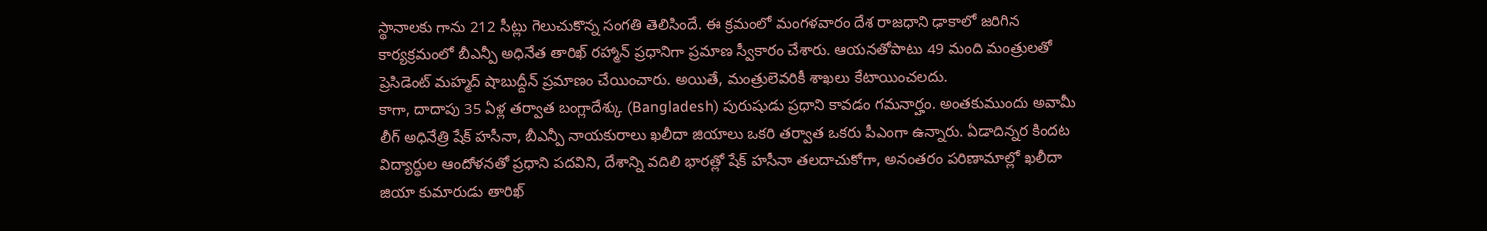స్థానాలకు గాను 212 సీట్లు గెలుచుకొన్న సంగతి తెలిసిందే. ఈ క్రమంలో మంగళవారం దేశ రాజధాని ఢాకాలో జరిగిన కార్యక్రమంలో బీఎన్పీ అధినేత తారిఖ్ రహ్మాన్ ప్రధానిగా ప్రమాణ స్వీకారం చేశారు. ఆయనతోపాటు 49 మంది మంత్రులతో ప్రెసిడెంట్ మహ్మద్ షాబుద్దీన్ ప్రమాణం చేయించారు. అయితే, మంత్రులెవరికీ శాఖలు కేటాయించలదు.
కాగా, దాదాపు 35 ఏళ్ల తర్వాత బంగ్లాదేశ్కు (Bangladesh) పురుషుడు ప్రధాని కావడం గమనార్హం. అంతకుముందు అవామీ లీగ్ అధినేత్రి షేక్ హసీనా, బీఎన్పీ నాయకురాలు ఖలీదా జియాలు ఒకరి తర్వాత ఒకరు పీఎంగా ఉన్నారు. ఏడాదిన్నర కిందట విద్యార్థుల ఆందోళనతో ప్రధాని పదవిని, దేశాన్ని వదిలి భారత్లో షేక్ హసీనా తలదాచుకోగా, అనంతరం పరిణామాల్లో ఖలీదా జియా కుమారుడు తారిఖ్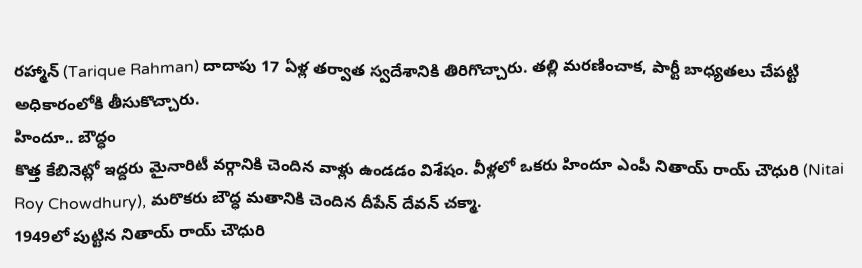రహ్మాన్ (Tarique Rahman) దాదాపు 17 ఏళ్ల తర్వాత స్వదేశానికి తిరిగొచ్చారు. తల్లి మరణించాక, పార్టీ బాధ్యతలు చేపట్టి అధికారంలోకి తీసుకొచ్చారు.
హిందూ.. బౌద్ధం
కొత్త కేబినెట్లో ఇద్దరు మైనారిటీ వర్గానికి చెందిన వాళ్లు ఉండడం విశేషం. వీళ్లలో ఒకరు హిందూ ఎంపీ నితాయ్ రాయ్ చౌధురి (Nitai Roy Chowdhury), మరొకరు బౌద్ధ మతానికి చెందిన దీపేన్ దేవన్ చక్మా.
1949లో పుట్టిన నితాయ్ రాయ్ చౌధురి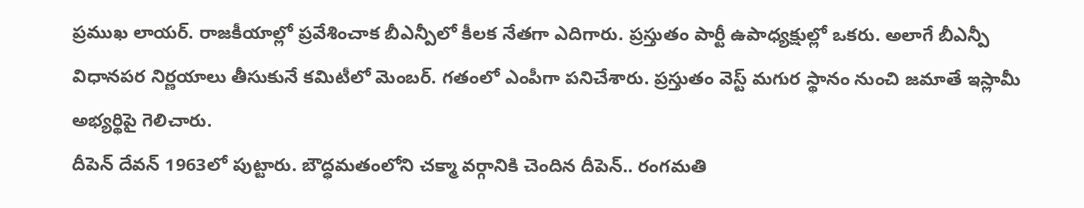ప్రముఖ లాయర్. రాజకీయాల్లో ప్రవేశించాక బీఎన్పీలో కీలక నేతగా ఎదిగారు. ప్రస్తుతం పార్టీ ఉపాధ్యక్షుల్లో ఒకరు. అలాగే బీఎన్పీ విధానపర నిర్ణయాలు తీసుకునే కమిటీలో మెంబర్. గతంలో ఎంపీగా పనిచేశారు. ప్రస్తుతం వెస్ట్ మగుర స్థానం నుంచి జమాతే ఇస్లామీ అభ్యర్థిపై గెలిచారు.
దీపెన్ దేవన్ 1963లో పుట్టారు. బౌద్ధమతంలోని చక్మా వర్గానికి చెందిన దీపెన్.. రంగమతి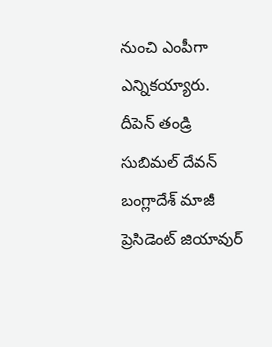నుంచి ఎంపీగా ఎన్నికయ్యారు. దీపెన్ తండ్రి సుబిమల్ దేవన్ బంగ్లాదేశ్ మాజీ ప్రెసిడెంట్ జియావుర్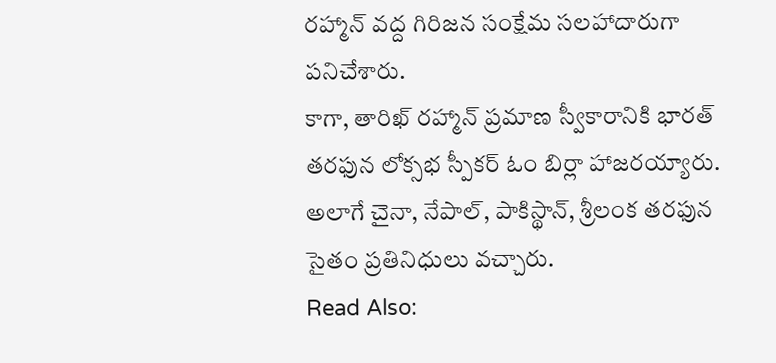రహ్మాన్ వద్ద గిరిజన సంక్షేమ సలహాదారుగా పనిచేశారు.
కాగా, తారిఖ్ రహ్మాన్ ప్రమాణ స్వీకారానికి భారత్ తరఫున లోక్సభ స్పీకర్ ఓం బిర్లా హాజరయ్యారు. అలాగే చైనా, నేపాల్, పాకిస్థాన్, శ్రీలంక తరఫున సైతం ప్రతినిధులు వచ్చారు.
Read Also: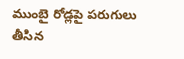ముంబై రోడ్లపై పరుగులు తీసిన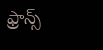ఫ్రాన్స్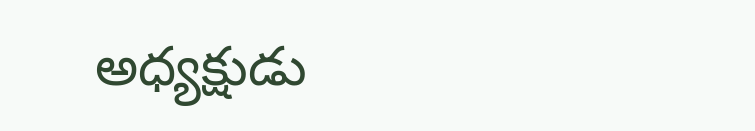అధ్యక్షుడు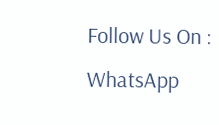Follow Us On : WhatsApp